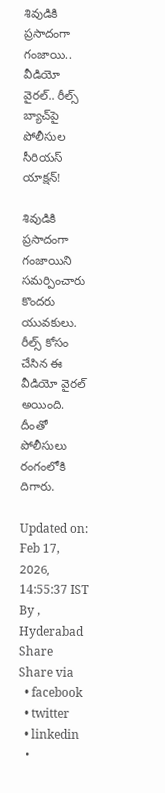శివుడికి ప్రసాదంగా గంజాయి.. వీడియో వైరల్.. రీల్స్ బ్యాచ్‌పై పోలీసుల సీరియస్ యాక్షన్!

శివుడికి ప్రసాదంగా గంజాయిని సమర్పించారు కొందరు యువకులు. రీల్స్ కోసం చేసిన ఈ వీడియో వైరల్ అయింది. దీంతో పోలీసులు రంగంలోకి దిగారు.

Updated on: Feb 17, 2026, 14:55:37 IST
By , Hyderabad
Share
Share via
  • facebook
  • twitter
  • linkedin
  •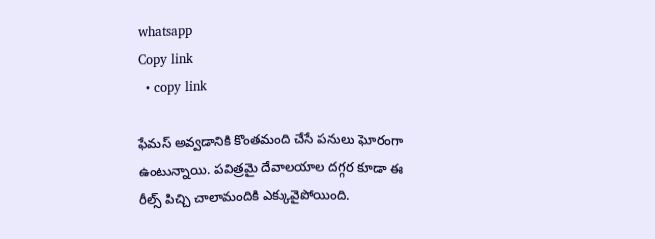whatsapp
Copy link
  • copy link

ఫేమస్ అవ్వడానికి కొంతమంది చేసే పనులు ఘోరంగా ఉంటున్నాయి. పవిత్రమై దేవాలయాల దగ్గర కూడా ఈ రీల్స్ పిచ్చి చాలామందికి ఎక్కువైపోయింది.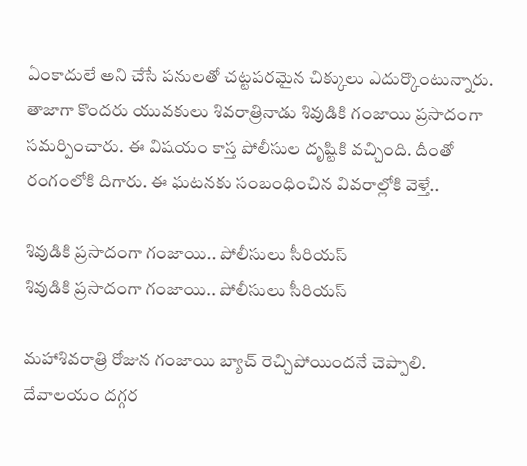ఏంకాదులే అని చేసే పనులతో చట్టపరమైన చిక్కులు ఎదుర్కొంటున్నారు. తాజాగా కొందరు యువకులు శివరాత్రినాడు శివుడికి గంజాయి ప్రసాదంగా సమర్పించారు. ఈ విషయం కాస్త పోలీసుల దృష్టికి వచ్చింది. దీంతో రంగంలోకి దిగారు. ఈ ఘటనకు సంబంధించిన వివరాల్లోకి వెళ్తే..

శివుడికి ప్రసాదంగా గంజాయి.. పోలీసులు సీరియస్
శివుడికి ప్రసాదంగా గంజాయి.. పోలీసులు సీరియస్

మహాశివరాత్రి రోజున గంజాయి బ్యాచ్ రెచ్చిపోయిందనే చెప్పాలి. దేవాలయం దగ్గర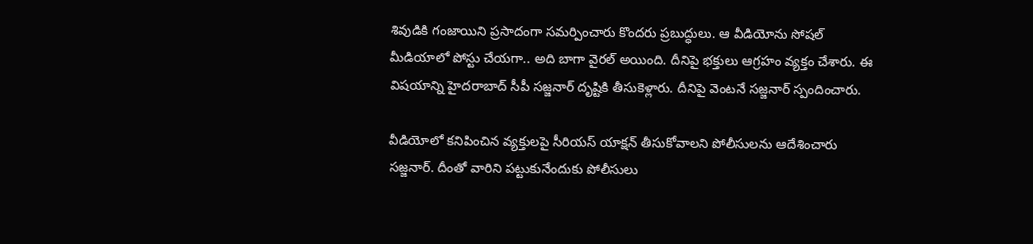శివుడికి గంజాయిని ప్రసాదంగా సమర్పించారు కొందరు ప్రబుద్ధులు. ఆ వీడియోను సోషల్ మీడియాలో పోస్టు చేయగా.. అది బాగా వైరల్ అయింది. దీనిపై భక్తులు ఆగ్రహం వ్యక్తం చేశారు. ఈ విషయాన్ని హైదరాబాద్ సీపీ సజ్జనార్ దృష్టికి తీసుకెళ్లారు. దీనిపై వెంటనే సజ్జనార్ స్పందించారు.

వీడియోలో కనిపించిన వ్యక్తులపై సీరియస్ యాక్షన్ తీసుకోవాలని పోలీసులను ఆదేశించారు సజ్జనార్. దీంతో వారిని పట్టుకునేందుకు పోలీసులు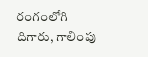రంగంలోగి దిగారు, గాలింపు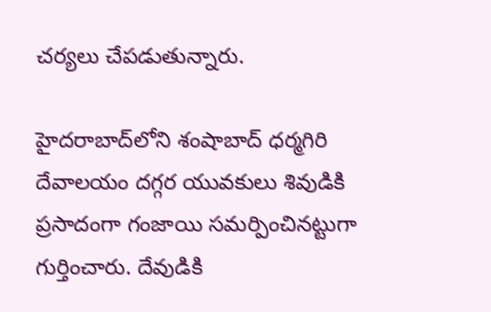చర్యలు చేపడుతున్నారు.

హైదరాబాద్‌లోని శంషాబాద్ ధర్మగిరి దేవాలయం దగ్గర యువకులు శివుడికి ప్రసాదంగా గంజాయి సమర్పించినట్టుగా గుర్తించారు. దేవుడికి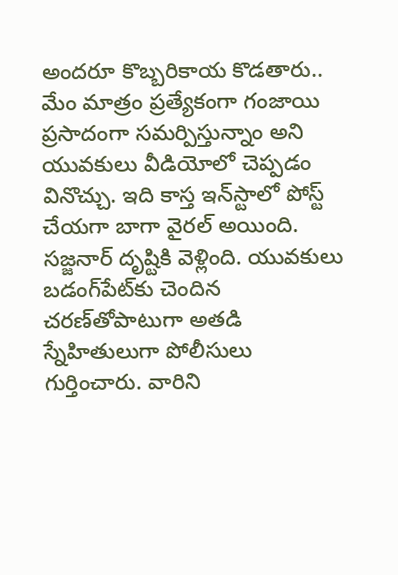అందరూ కొబ్బరికాయ కొడతారు.. మేం మాత్రం ప్రత్యేకంగా గంజాయి ప్రసాదంగా సమర్పిస్తున్నాం అని యువకులు వీడియోలో చెప్పడం వినొచ్చు. ఇది కాస్త ఇన్‌స్టాలో పోస్ట్ చేయగా బాగా వైరల్ అయింది. సజ్జనార్ దృష్టికి వెళ్లింది. యువకులు బడంగ్‌పేట్‌కు చెందిన చరణ్‌తోపాటుగా అతడి స్నేహితులుగా పోలీసులు గుర్తించారు. వారిని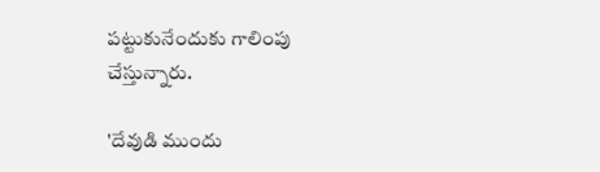పట్టుకునేందుకు గాలింపు చేస్తున్నారు.

'దేవుడి ముందు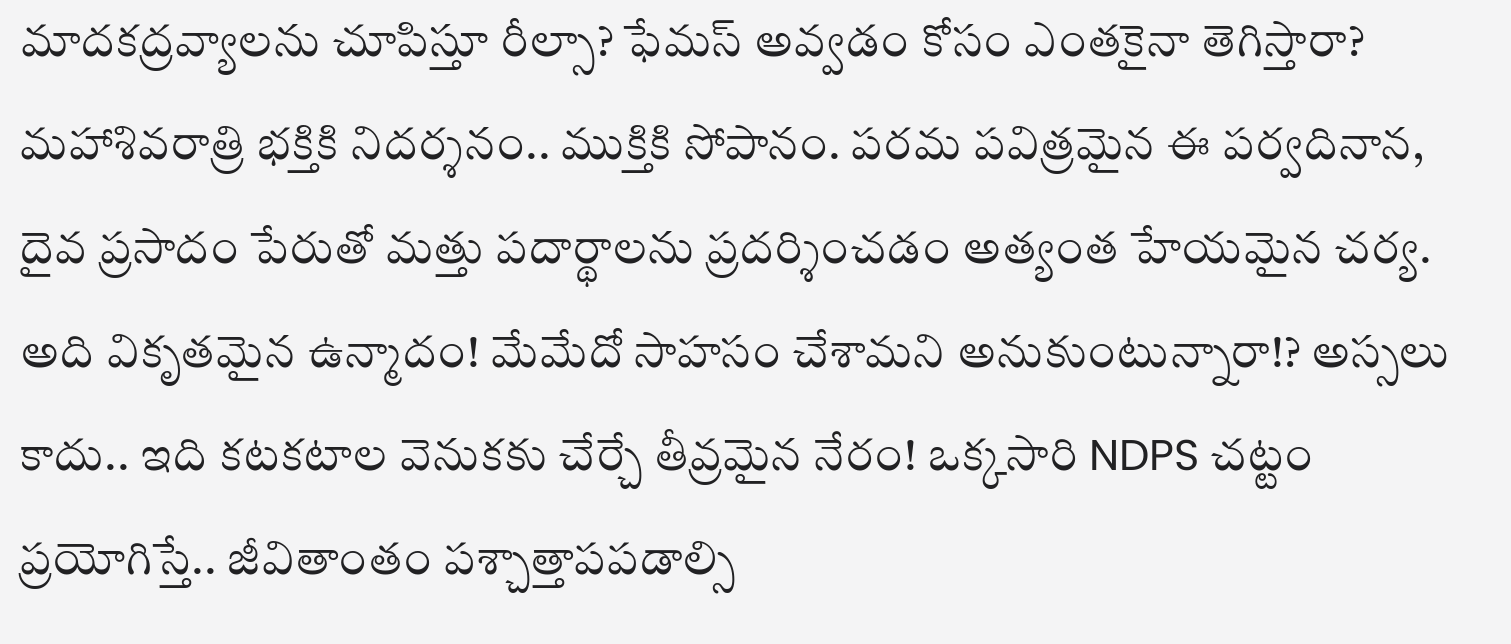మాదకద్రవ్యాలను చూపిస్తూ రీల్సా? ఫేమస్ అవ్వడం కోసం ఎంతకైనా తెగిస్తారా? మహాశివరాత్రి భక్తికి నిదర్శనం.. ముక్తికి సోపానం. పరమ పవిత్రమైన ఈ పర్వదినాన, దైవ ప్రసాదం పేరుతో మత్తు పదార్థాలను ప్రదర్శించడం అత్యంత హేయమైన చర్య. అది వికృతమైన ఉన్మాదం! మేమేదో సాహసం చేశామని అనుకుంటున్నారా!? అస్సలు కాదు.. ఇది కటకటాల వెనుకకు చేర్చే తీవ్రమైన నేరం! ఒక్కసారి NDPS చట్టం ప్రయోగిస్తే.. జీవితాంతం పశ్చాత్తాపపడాల్సి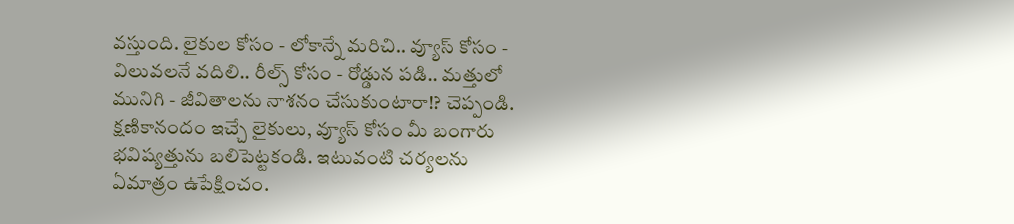వస్తుంది. లైకుల కోసం - లోకాన్నే మరిచి.. వ్యూస్ కోసం - విలువలనే వదిలి.. రీల్స్ కోసం - రోడ్డున పడి.. మత్తులో మునిగి - జీవితాలను నాశనం చేసుకుంటారా!? చెప్పండి. క్షణికానందం ఇచ్చే లైకులు, వ్యూస్ కోసం మీ బంగారు భవిష్యత్తును బలిపెట్టకండి. ఇటువంటి చర్యలను ఏమాత్రం ఉపేక్షించం.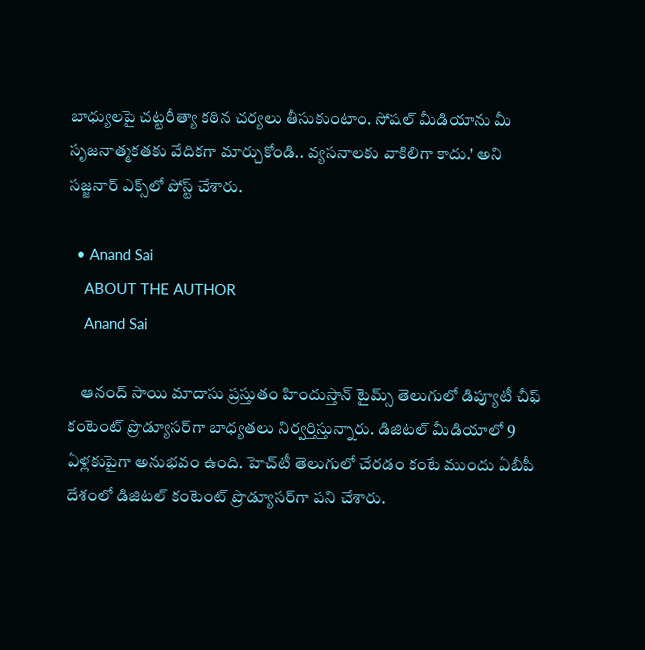బాధ్యులపై చట్టరీత్యా కఠిన చర్యలు తీసుకుంటాం. సోషల్ మీడియాను మీ సృజనాత్మకతకు వేదికగా మార్చుకోండి.. వ్యసనాలకు వాకిలిగా కాదు.' అని సజ్జనార్ ఎక్స్‌లో పోస్ట్ చేశారు.

  • Anand Sai
    ABOUT THE AUTHOR
    Anand Sai

    ఆనంద్ సాయి మాదాసు ప్రస్తుతం హిందుస్తాన్ టైమ్స్ తెలుగులో డిప్యూటీ చీఫ్ కంటెంట్ ప్రొడ్యూసర్‌గా బాధ్యతలు నిర్వర్తిస్తున్నారు. డిజిటల్ మీడియాలో 9 ఏళ్లకుపైగా అనుభవం ఉంది. హెచ్‌టీ తెలుగులో చేరడం కంటే ముందు ఏబీపీ దేశంలో డిజిటల్ కంటెంట్ ప్రొడ్యూసర్‌గా పని చేశారు.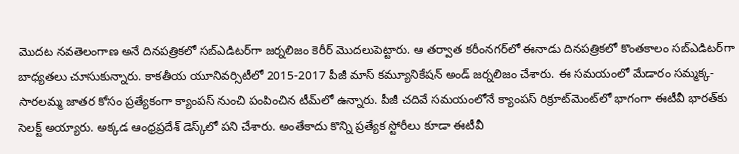మెుదట నవతెలంగాణ అనే దినపత్రికలో సబ్ఎడిటర్‌గా జర్నలిజం కెరీర్ మెుదలుపెట్టారు. ఆ తర్వాత కరీంనగర్‌లో ఈనాడు దినపత్రికలో కొంతకాలం సబ్‌ఎడిటర్‌గా బాధ్యతలు చూసుకున్నారు. కాకతీయ యూనివర్సిటీలో 2015-2017 పీజీ మాస్ కమ్యూనికేషన్ అండ్ జర్నలిజం చేశారు. ఈ సమయంలో మేడారం సమ్మక్క-సారలమ్మ జాతర కోసం ప్రత్యేకంగా క్యాంపస్ నుంచి పంపించిన టీమ్‌లో ఉన్నారు. పీజీ చదివే సమయంలోనే క్యాంపస్ రిక్రూట్‌మెంట్‌లో భాగంగా ఈటీవీ భారత్‌కు సెలక్ట్ అయ్యారు. అక్కడ ఆంధ్రప్రదేశ్‌ డెస్క్‌లో పని చేశారు. అంతేకాదు కొన్ని ప్రత్యేక స్టోరీలు కూడా ఈటీవీ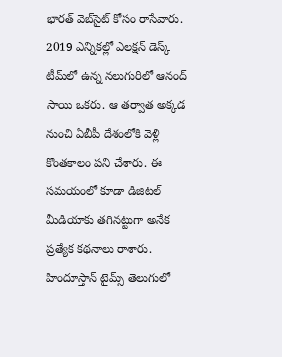భారత్ వెబ్‌సైట్ కోసం రాసేవారు. 2019 ఎన్నికల్లో ఎలక్షన్ డెస్క్‌ టీమ్‌లో ఉన్న నలుగురిలో ఆనంద్ సాయి ఒకరు. ఆ తర్వాత అక్కడ నుంచి ఏబీపీ దేశంలోకి వెళ్లి కొంతకాలం పని చేశారు. ఈ సమయంలో కూడా డిజిటల్ మీడియాకు తగినట్టుగా అనేక ప్రత్యేక కథనాలు రాశారు. హిందూస్తాన్ టైమ్స్‌ తెలుగులో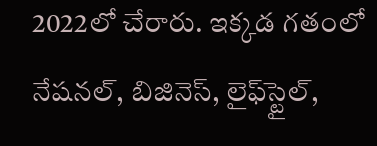2022లో చేరారు. ఇక్కడ గతంలో నేషనల్, బిజినెస్, లైఫ్‌స్టైల్,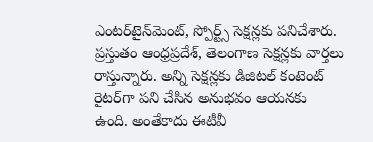ఎంటర్‌టైన్‌మెంట్‌, స్పోర్ట్స్‌ సెక్షన్లకు పనిచేశారు. ప్రస్తుతం ఆంధ్రప్రదేశ్, తెలంగాణ సెక్షన్లకు వార్తలు రాస్తున్నారు. అన్ని సెక్షన్లకు డిజిటల్ కంటెంట్ రైటర్‌గా పని చేసిన అనుభవం ఆయనకు ఉంది. అంతేకాదు ఈటీవీ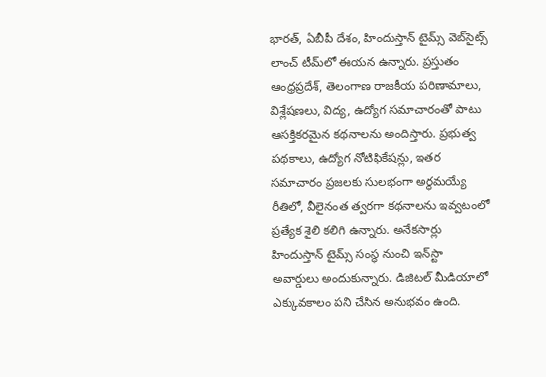భారత్, ఏబీపీ దేశం, హిందుస్తాన్ టైమ్స్ వెబ్‌సైట్స్ లాంచ్ టీమ్‌లో ఈయన ఉన్నారు. ప్రస్తుతం ఆంధ్రప్రదేశ్, తెలంగాణ రాజకీయ పరిణామాలు, విశ్లేషణలు, విద్య, ఉద్యోగ సమాచారంతో పాటు ఆసక్తికరమైన కథనాలను అందిస్తారు. ప్రభుత్వ పథకాలు, ఉద్యోగ నోటిఫికేషన్లు, ఇతర సమాచారం ప్రజలకు సులభంగా అర్థమయ్యే రీతిలో, వీలైనంత త్వరగా కథనాలను ఇవ్వటంలో ప్రత్యేక శైలి కలిగి ఉన్నారు. అనేకసార్లు హిందుస్తాన్ టైమ్స్ సంస్థ నుంచి ఇన్‌స్టా అవార్డులు అందుకున్నారు. డిజిటల్ మీడియాలో ఎక్కువకాలం పని చేసిన అనుభవం ఉంది.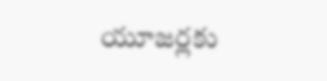యూజర్లకు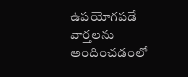ఉపయోగపడే వార్తలను అందించడంలో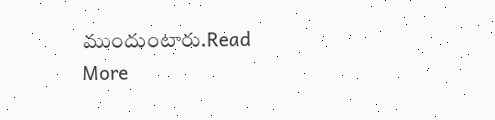ముందుంటారు.Read More